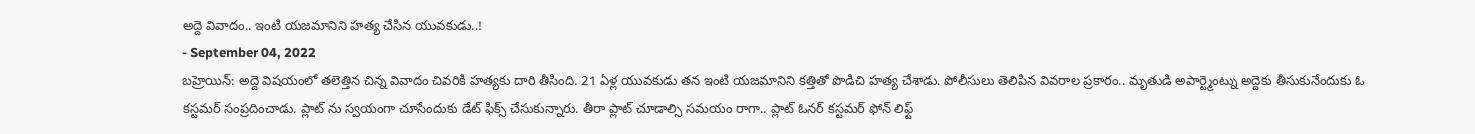అద్దె వివాదం.. ఇంటి యజమానిని హత్య చేసిన యువకుడు..!
- September 04, 2022
బహ్రెయిన్: అద్దె విషయంలో తలెత్తిన చిన్న వివాదం చివరికి హత్యకు దారి తీసింది. 21 ఏళ్ల యువకుడు తన ఇంటి యజమానిని కత్తితో పొడిచి హత్య చేశాడు. పోలీసులు తెలిపిన వివరాల ప్రకారం.. మృతుడి అపార్ట్మెంట్ను అద్దెకు తీసుకునేందుకు ఓ కస్టమర్ సంప్రదించాడు. ప్లాట్ ను స్వయంగా చూసేందుకు డేట్ ఫిక్స్ చేసుకున్నారు. తీరా ప్లాట్ చూడాల్సి సమయం రాగా.. ప్లాట్ ఓనర్ కస్టమర్ ఫోన్ లిఫ్ట్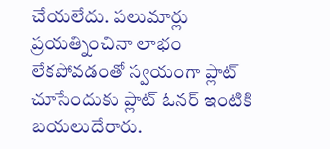చేయలేదు. పలుమార్లు ప్రయత్నించినా లాభం లేకపోవడంతో స్వయంగా ప్లాట్ చూసేందుకు ప్లాట్ ఓనర్ ఇంటికి బయలుదేరారు.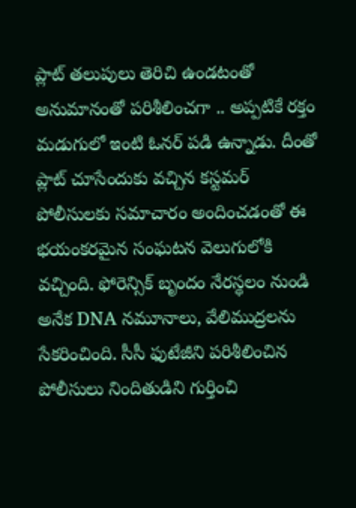ప్లాట్ తలుపులు తెరిచి ఉండటంతో అనుమానంతో పరిశీలించగా .. అప్పటికే రక్తం మడుగులో ఇంటి ఓనర్ పడి ఉన్నాడు. దీంతో ప్లాట్ చూసేందుకు వచ్చిన కస్టమర్ పోలీసులకు సమాచారం అందించడంతో ఈ భయంకరమైన సంఘటన వెలుగులోకి వచ్చింది. ఫోరెన్సిక్ బృందం నేరస్థలం నుండి అనేక DNA నమూనాలు, వేలిముద్రలను సేకరించింది. సీసీ ఫుటేజీని పరిశీలించిన పోలీసులు నిందితుడిని గుర్తించి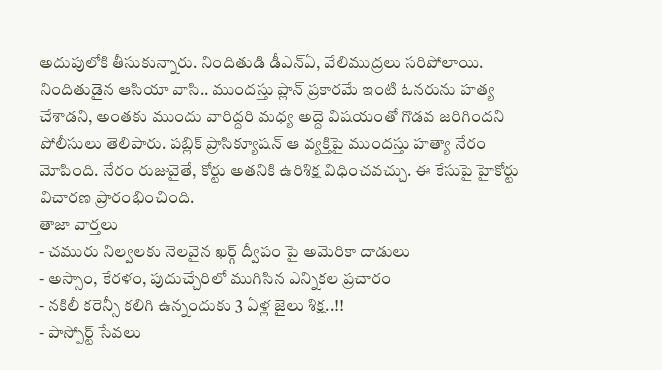అదుపులోకి తీసుకున్నారు. నిందితుడి డీఎన్ఏ, వేలిముద్రలు సరిపోలాయి. నిందితుడైన ఆసియా వాసి.. ముందస్తు ప్లాన్ ప్రకారమే ఇంటి ఓనరును హత్య చేశాడని, అంతకు ముందు వారిద్దరి మధ్య అద్దె విషయంతో గొడవ జరిగిందని పోలీసులు తెలిపారు. పబ్లిక్ ప్రాసిక్యూషన్ ఆ వ్యక్తిపై ముందస్తు హత్యా నేరం మోపింది. నేరం రుజువైతే, కోర్టు అతనికి ఉరిశిక్ష విధించవచ్చు. ఈ కేసుపై హైకోర్టు విచారణ ప్రారంభించింది.
తాజా వార్తలు
- చమురు నిల్వలకు నెలవైన ఖర్గ్ ద్వీపం పై అమెరికా దాడులు
- అస్సాం, కేరళం, పుదుచ్చేరిలో ముగిసిన ఎన్నికల ప్రచారం
- నకిలీ కరెన్సీ కలిగి ఉన్నందుకు 3 ఏళ్ల జైలు శిక్ష..!!
- పాస్పోర్ట్ సేవలు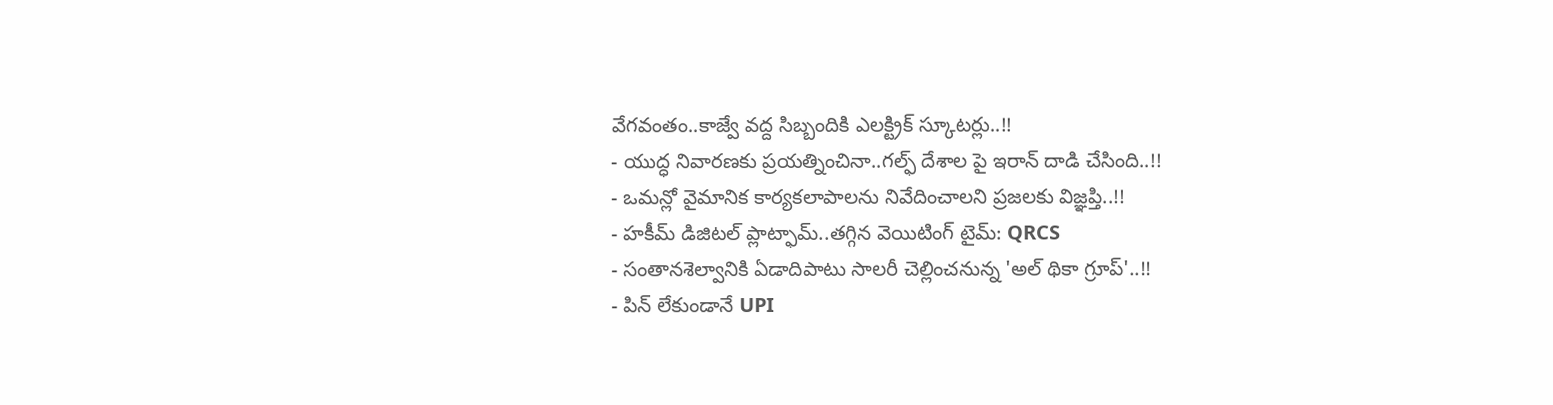వేగవంతం..కాజ్వే వద్ద సిబ్బందికి ఎలక్ట్రిక్ స్కూటర్లు..!!
- యుద్ధ నివారణకు ప్రయత్నించినా..గల్ఫ్ దేశాల పై ఇరాన్ దాడి చేసింది..!!
- ఒమన్లో వైమానిక కార్యకలాపాలను నివేదించాలని ప్రజలకు విజ్ఞప్తి..!!
- హకీమ్ డిజిటల్ ప్లాట్ఫామ్..తగ్గిన వెయిటింగ్ టైమ్: QRCS
- సంతానశెల్వానికి ఏడాదిపాటు సాలరీ చెల్లించనున్న 'అల్ థికా గ్రూప్'..!!
- పిన్ లేకుండానే UPI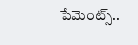పేమెంట్స్..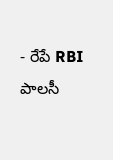- రేపే RBI పాలసీ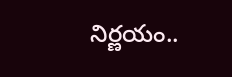నిర్ణయం..